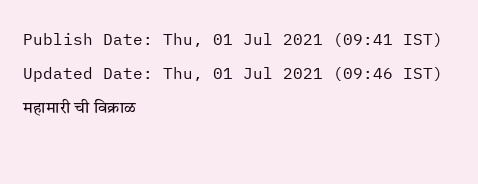Publish Date: Thu, 01 Jul 2021 (09:41 IST)
Updated Date: Thu, 01 Jul 2021 (09:46 IST)
महामारी ची विक्राळ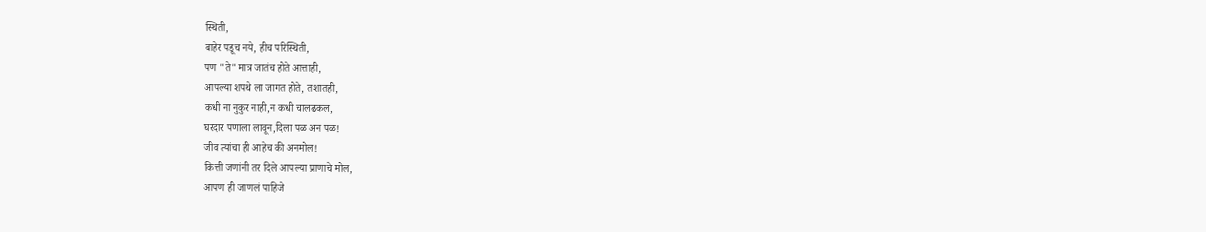स्थिती,
बाहेर पडूच नये, हीच परिस्थिती,
पण "ते"मात्र जातंच होते आत्ताही,
आपल्या शपथे ला जागत होते, तशातही,
कधी ना नुकुर नाही,न कधी चालढकल,
घरदार पणाला लावून,दिला पळ अन पळ!
जीव त्यांचा ही आहेच की अनमोल!
कित्ती जणांनी तर दिले आपल्या प्राणाचे मोल,
आपण ही जाणलं पाहिजे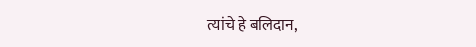त्यांचे हे बलिदान,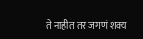ते नाहीत तर जगणं शक्य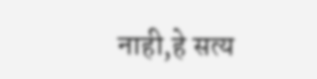नाही,हे सत्य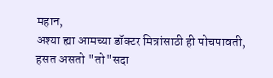महान,
अश्या ह्या आमच्या डॉक्टर मित्रांसाठी ही पोचपावती,
हसत असतो "तो"सदा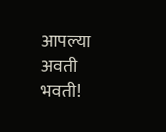आपल्या अवती भवती!